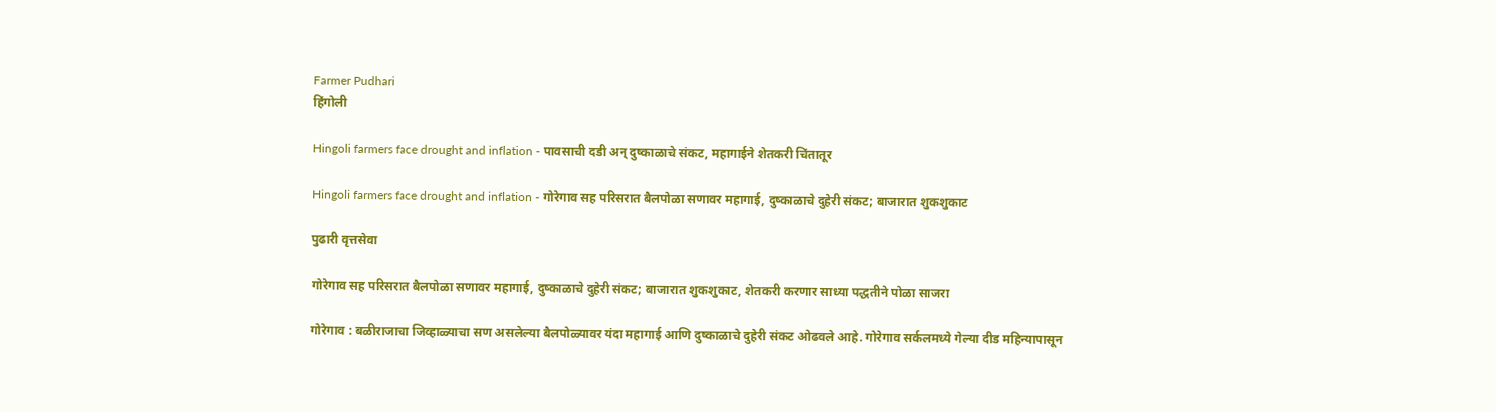Farmer Pudhari
हिंगोली

Hingoli farmers face drought and inflation - पावसाची दडी अन्‌ दुष्काळाचे संकट, महागाईने शेतकरी चिंतातूर

Hingoli farmers face drought and inflation - गोरेगाव सह परिसरात बैलपोळा सणावर महागाई, दुष्काळाचे दुहेरी संकट; बाजारात शुकशुकाट

पुढारी वृत्तसेवा

गोरेगाव सह परिसरात बैलपोळा सणावर महागाई, दुष्काळाचे दुहेरी संकट; बाजारात शुकशुकाट, शेतकरी करणार साध्या पद्धतीने पोळा साजरा

गोरेगाव : बळीराजाचा जिव्हाळ्याचा सण असलेल्या बैलपोळ्यावर यंदा महागाई आणि दुष्काळाचे दुहेरी संकट ओढवले आहे. गोरेगाव सर्कलमध्ये गेल्या दीड महिन्यापासून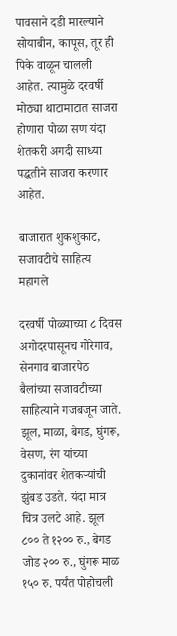पावसाने दडी मारल्याने सोयाबीन, कापूस, तूर ही पिके वाळून चालली आहेत. त्यामुळे दरवर्षी मोठ्या थाटामाटात साजरा होणारा पोळा सण यंदा शेतकरी अगदी साध्या पद्धतीने साजरा करणार आहेत.

बाजारात शुकशुकाट, सजावटीचे साहित्य महागले

दरवर्षी पोळ्याच्या ८ दिवस अगोदरपासूनच गोरेगाव, सेनगाव बाजारपेठ बैलांच्या सजावटीच्या साहित्याने गजबजून जाते. झूल, माळा, बेगड, घुंगरू, वेसण, रंग यांच्या दुकानांवर शेतकऱ्यांची झुंबड उडते. यंदा मात्र चित्र उलटे आहे. झूल ८०० ते १२०० रु., बेगड जोड २०० रु., घुंगरू माळ १५० रु. पर्यंत पोहोचली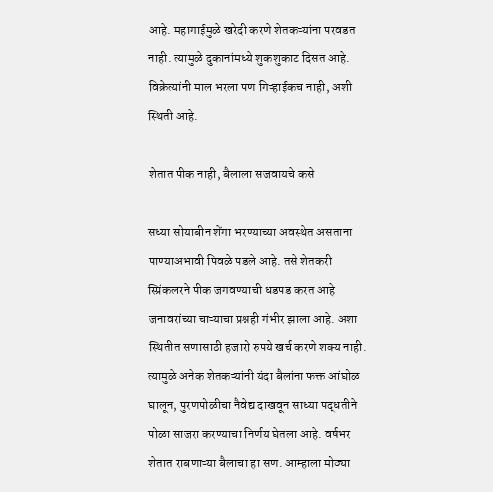आहे. महागाईमुळे खरेदी करणे शेतकऱ्यांना परवडत नाही. त्यामुळे दुकानांमध्ये शुकशुकाट दिसत आहे. विक्रेत्यांनी माल भरला पण गिऱ्हाईकच नाही, अशी स्थिती आहे.

शेतात पीक नाही, बैलाला सजवायचे कसे

सध्या सोयाबीन शेंगा भरण्याच्या अवस्थेत असताना पाण्याअभावी पिवळे पडले आहे. तसे शेतकरी स्प्रिंकलरने पीक जगवण्याची धडपड करत आहे जनावरांच्या चाऱ्याचा प्रश्नही गंभीर झाला आहे. अशा स्थितीत सणासाठी हजारो रुपये खर्च करणे शक्य नाही. त्यामुळे अनेक शेतकऱ्यांनी यंदा बैलांना फक्त आंघोळ घालून, पुरणपोळीचा नैवेद्य दाखवून साध्या पद्धतीने पोळा साजरा करण्याचा निर्णय घेतला आहे. वर्षभर शेतात राबणाऱ्या बैलाचा हा सण. आम्हाला मोठ्या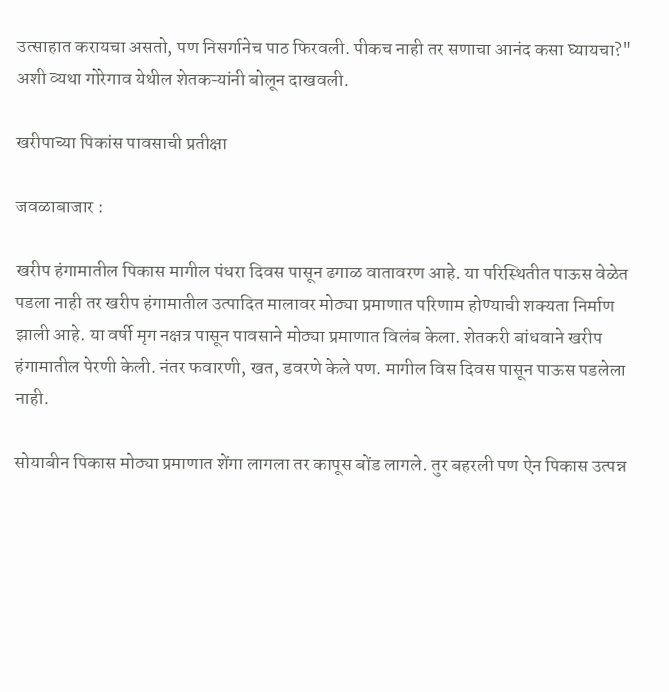उत्साहात करायचा असतो, पण निसर्गानेच पाठ फिरवली. पीकच नाही तर सणाचा आनंद कसा घ्यायचा?" अशी व्यथा गोरेगाव येथील शेतकऱ्यांनी बोलून दाखवली.

खरीपाच्या पिकांस पावसाची प्रतीक्षा

जवळाबाजार :

खरीप हंगामातील पिकास मागील पंधरा दिवस पासून ढगाळ वातावरण आहे. या परिस्थितीत पाऊस वेळेत पडला नाही तर खरीप हंगामातील उत्पादित मालावर मोठ्या प्रमाणात परिणाम होण्याची शक्यता निर्माण झाली आहे. या वर्षी मृग नक्षत्र पासून पावसाने मोठ्या प्रमाणात विलंब केला. शेतकरी बांधवाने खरीप हंगामातील पेरणी केली. नंतर फवारणी, खत, डवरणे केले पण. मागील विस दिवस पासून पाऊस पडलेला नाही.

सोयाबीन पिकास मोठ्या प्रमाणात शेंगा लागला तर कापूस बोंड लागले. तुर बहरली पण ऐन पिकास उत्पन्न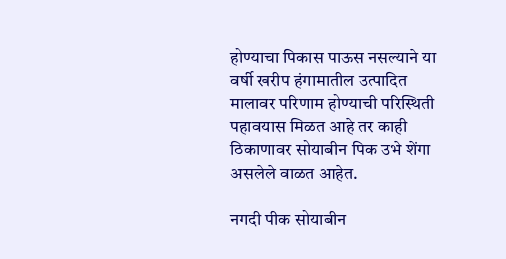होण्याचा पिकास पाऊस नसल्याने या वर्षी खरीप हंगामातील उत्पादित मालावर परिणाम होण्याची परिस्थिती पहावयास मिळत आहे तर काही ठिकाणावर सोयाबीन पिक उभे शेंगा असलेले वाळत आहेत.

नगदी पीक सोयाबीन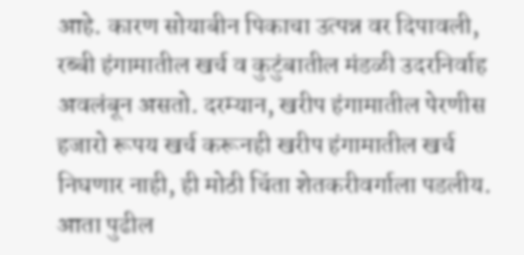आहे. कारण सोयाबीन पिकाचा उत्पन्न वर दिपावली, रब्बी हंगामातील खर्च व कुटुंबातील मंडळी उदरनिर्वाह अवलंबून असतो. दरम्यान, खरीप हंगामातील पेरणीस हजारो रूपय खर्च करूनही खरीप हंगामातील खर्च निघणार नाही, ही मोठी चिंता शेतकरीवर्गाला पडलीय. आता पुढील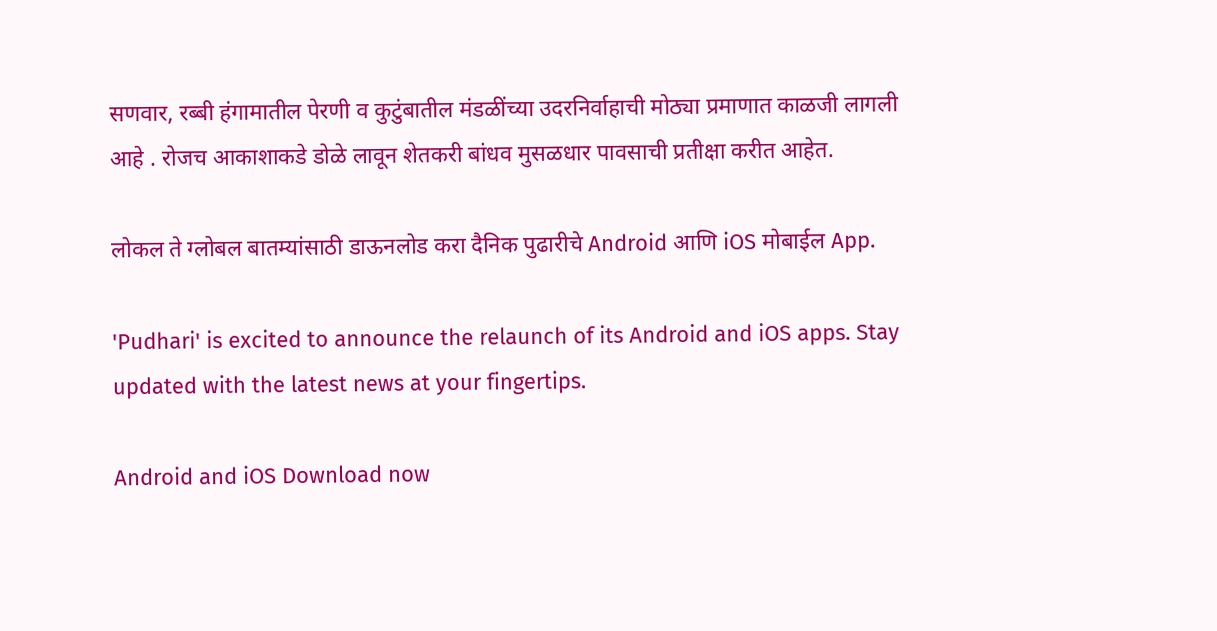सणवार, रब्बी हंगामातील पेरणी व कुटुंबातील मंडळींच्या उदरनिर्वाहाची मोठ्या प्रमाणात काळजी लागली आहे . रोजच आकाशाकडे डोळे लावून शेतकरी बांधव मुसळधार पावसाची प्रतीक्षा करीत आहेत.

लोकल ते ग्लोबल बातम्यांसाठी डाऊनलोड करा दैनिक पुढारीचे Android आणि iOS मोबाईल App.

'Pudhari' is excited to announce the relaunch of its Android and iOS apps. Stay updated with the latest news at your fingertips.

Android and iOS Download now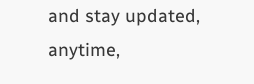and stay updated, anytime,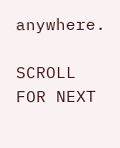anywhere.

SCROLL FOR NEXT